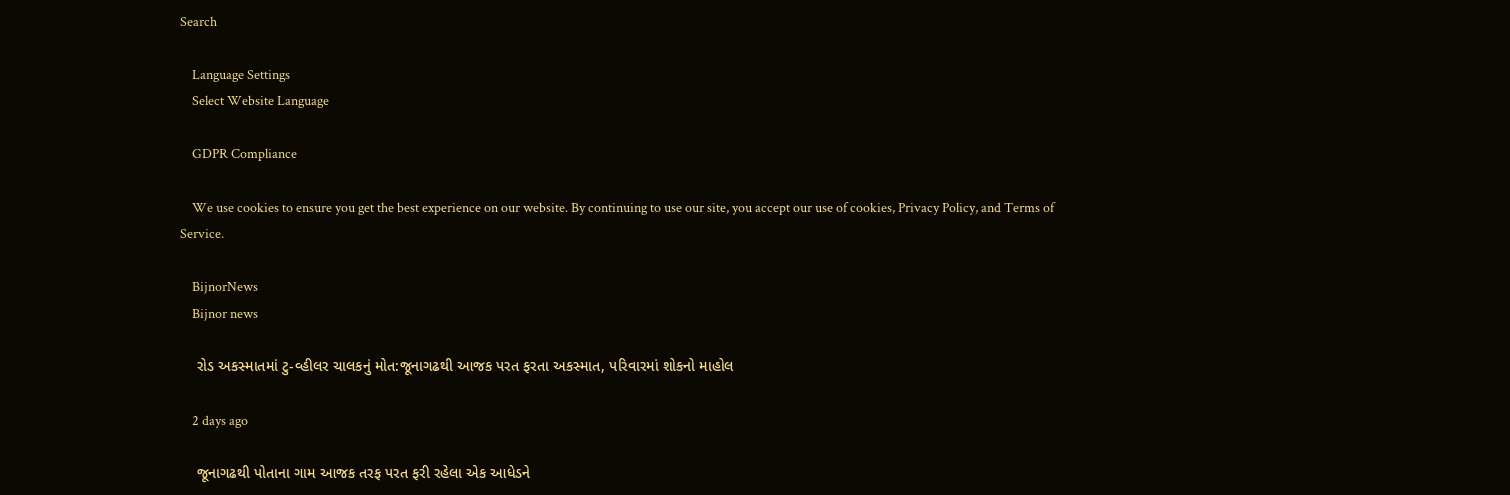Search

    Language Settings
    Select Website Language

    GDPR Compliance

    We use cookies to ensure you get the best experience on our website. By continuing to use our site, you accept our use of cookies, Privacy Policy, and Terms of Service.

    BijnorNews
    Bijnor news

    રોડ અકસ્માતમાં ટુ-વ્હીલર ચાલકનું મોત:જૂનાગઢથી આજક પરત ફરતા અકસ્માત, પરિવારમાં શોકનો માહોલ

    2 days ago

    જૂનાગઢથી પોતાના ગામ આજક તરફ પરત ફરી રહેલા એક આધેડને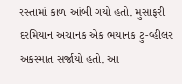રસ્તામાં કાળ આંબી ગયો હતો. મુસાફરી દરમિયાન અચાનક એક ભયાનક ટુ-વ્હીલર અકસ્માત સર્જાયો હતો. આ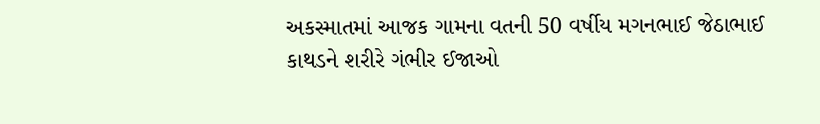અકસ્માતમાં આજક ગામના વતની 50 વર્ષીય મગનભાઈ જેઠાભાઈ કાથડને શરીરે ગંભીર ઈજાઓ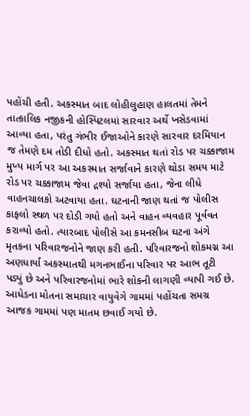પહોંચી હતી. અકસ્માત બાદ લોહીલુહાણ હાલતમાં તેમને તાત્કાલિક નજીકની હોસ્પિટલમાં સારવાર અર્થે ખસેડવામાં આવ્યા હતા, પરંતુ ગંભીર ઈજાઓને કારણે સારવાર દરમિયાન જ તેમણે દમ તોડી દીધો હતો. અકસ્માત થતાં રોડ પર ચક્કાજામ મુખ્ય માર્ગ પર આ અકસ્માત સર્જાવાને કારણે થોડા સમય માટે રોડ પર ચક્કાજામ જેવા દ્રશ્યો સર્જાયા હતા, જેના લીધે વાહનચાલકો અટવાયા હતા. ઘટનાની જાણ થતાં જ પોલીસ કાફલો સ્થળ પર દોડી ગયો હતો અને વાહન વ્યવહાર પૂર્વવત કરાવ્યો હતો. ત્યારબાદ પોલીસે આ કમનસીબ ઘટના અંગે મૃતકના પરિવારજનોને જાણ કરી હતી. પરિવારજનો શોકમગ્ન આ અણધાર્યા અકસ્માતથી મગનભાઈના પરિવાર પર આભ તૂટી પડ્યું છે અને પરિવારજનોમાં ભારે શોકની લાગણી વ્યાપી ગઈ છે. આધેડના મોતના સમાચાર વાયુવેગે ગામમાં પહોંચતા સમગ્ર આજક ગામમાં પણ માતમ છવાઈ ગયો છે.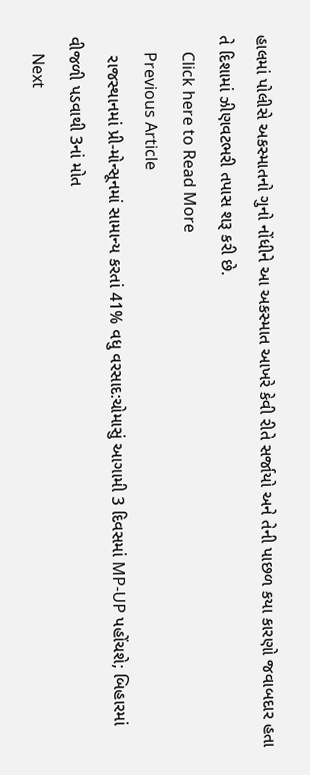હાલમાં પોલીસે અકસ્માતનો ગુનો નોંધીને આ અકસ્માત આખરે કેવી રીતે સર્જાયો અને તેની પાછળ કયા કારણો જવાબદાર હતા તે દિશામાં ઝીણવટભરી તપાસ શરૂ કરી છે.
    Click here to Read More
    Previous Article
    રાજસ્થાનમાં પ્રી-મોન્સૂનમાં સામાન્ય કરતાં 41% વધુ વરસાદ:ચોમાસું આગામી 3 દિવસમાં MP-UP પહોંચશે; બિહારમાં વીજળી પડવાથી 3નાં મોત
    Next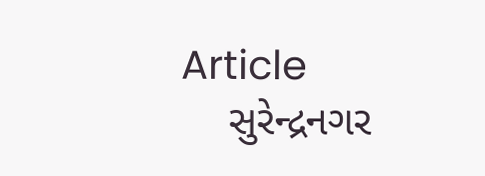Article
    સુરેન્દ્રનગર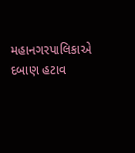મહાનગરપાલિકાએ દબાણ હટાવ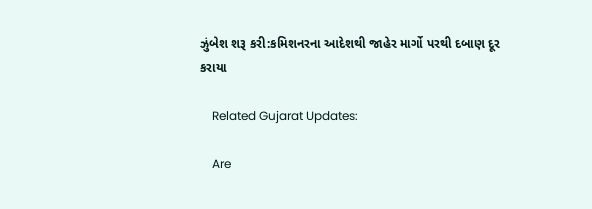ઝુંબેશ શરૂ કરી:કમિશનરના આદેશથી જાહેર માર્ગો પરથી દબાણ દૂર કરાયા

    Related Gujarat Updates:

    Are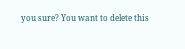you sure? You want to delete this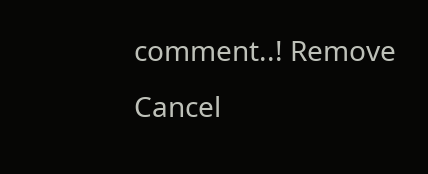comment..! Remove Cancel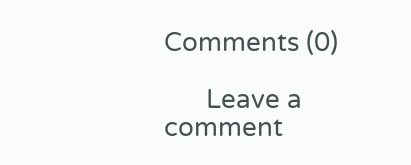Comments (0)

      Leave a comment